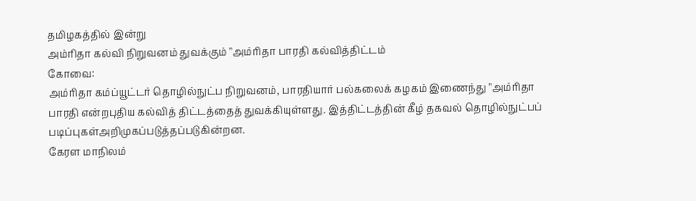தமிழகத்தில் இன்று
அம்ரிதா கல்வி நிறுவனம் துவக்கும் "அம்ரிதா பாரதி கல்வித்திட்டம்
கோவை:
அம்ரிதா கம்ப்யூட்டர் தொழில்நுட்ப நிறுவனம், பாரதியார் பல்கலைக் கழகம் இணைந்து "அம்ரிதா பாரதி என்றபுதிய கல்வித் திட்டத்தைத் துவக்கியுள்ளது. இத்திட்டத்தின் கீழ் தகவல் தொழில்நுட்பப் படிப்புகள்அறிமுகப்படுத்தப்படுகின்றன.
கேரள மாநிலம்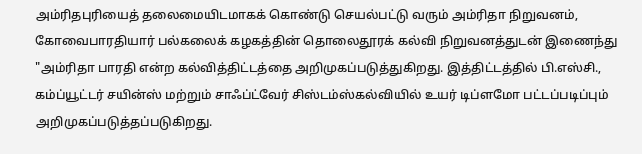அம்ரிதபுரியைத் தலைமையிடமாகக் கொண்டு செயல்பட்டு வரும் அம்ரிதா நிறுவனம், கோவைபாரதியார் பல்கலைக் கழகத்தின் தொலைதூரக் கல்வி நிறுவனத்துடன் இணைந்து "அம்ரிதா பாரதி என்ற கல்வித்திட்டத்தை அறிமுகப்படுத்துகிறது. இத்திட்டத்தில் பி.எஸ்சி., கம்ப்யூட்டர் சயின்ஸ் மற்றும் சாஃப்ட்வேர் சிஸ்டம்ஸ்கல்வியில் உயர் டிப்ளமோ பட்டப்படிப்பும் அறிமுகப்படுத்தப்படுகிறது.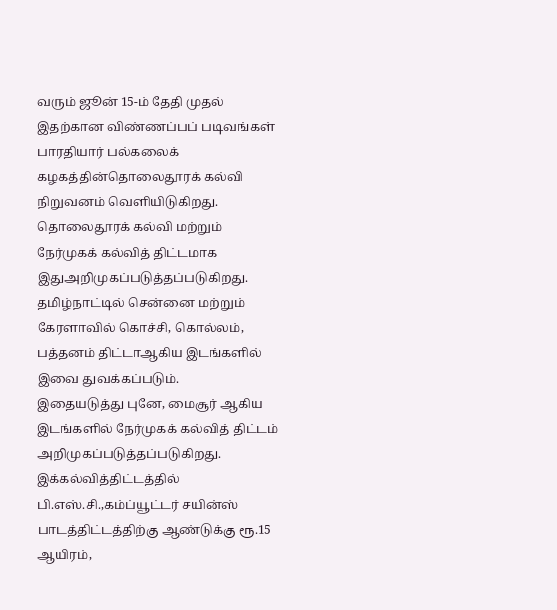வரும் ஜூன் 15-ம் தேதி முதல் இதற்கான விண்ணப்பப் படிவங்கள் பாரதியார் பல்கலைக் கழகத்தின்தொலைதூரக் கல்வி நிறுவனம் வெளியிடுகிறது. தொலைதூரக் கல்வி மற்றும் நேர்முகக் கல்வித் திட்டமாக இதுஅறிமுகப்படுத்தப்படுகிறது. தமிழ்நாட்டில் சென்னை மற்றும் கேரளாவில் கொச்சி, கொல்லம், பத்தனம் திட்டாஆகிய இடங்களில் இவை துவக்கப்படும்.
இதையடுத்து புனே, மைசூர் ஆகிய இடங்களில் நேர்முகக் கல்வித் திட்டம் அறிமுகப்படுத்தப்படுகிறது. இக்கல்வித்திட்டத்தில் பி.எஸ்.சி.,கம்ப்யூட்டர் சயின்ஸ் பாடத்திட்டத்திற்கு ஆண்டுக்கு ரூ.15 ஆயிரம்,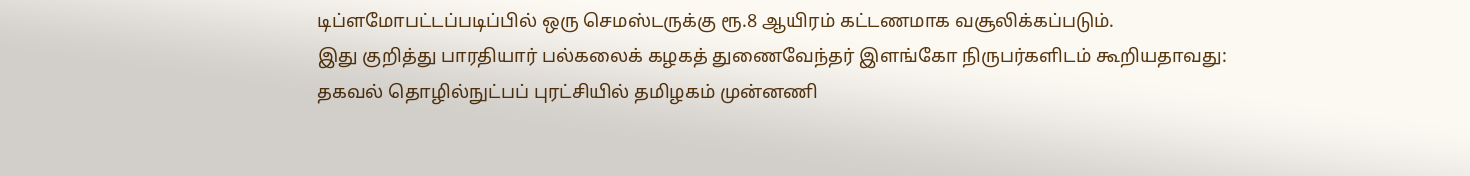டிப்ளமோபட்டப்படிப்பில் ஒரு செமஸ்டருக்கு ரூ.8 ஆயிரம் கட்டணமாக வசூலிக்கப்படும்.
இது குறித்து பாரதியார் பல்கலைக் கழகத் துணைவேந்தர் இளங்கோ நிருபர்களிடம் கூறியதாவது:
தகவல் தொழில்நுட்பப் புரட்சியில் தமிழகம் முன்னணி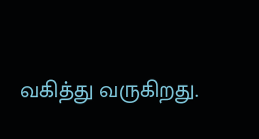வகித்து வருகிறது.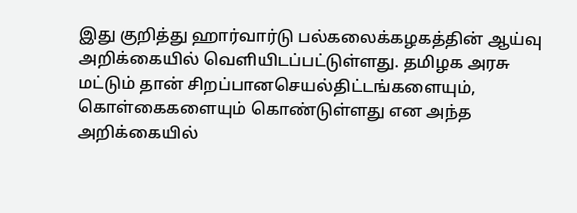இது குறித்து ஹார்வார்டு பல்கலைக்கழகத்தின் ஆய்வு அறிக்கையில் வெளியிடப்பட்டுள்ளது. தமிழக அரசு மட்டும் தான் சிறப்பானசெயல்திட்டங்களையும், கொள்கைகளையும் கொண்டுள்ளது என அந்த அறிக்கையில்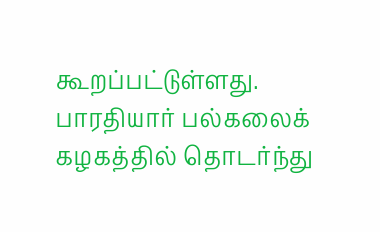கூறப்பட்டுள்ளது.
பாரதியார் பல்கலைக் கழகத்தில் தொடர்ந்து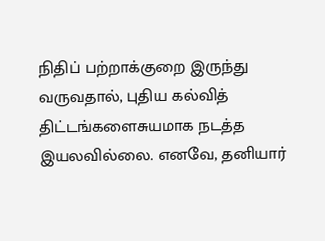நிதிப் பற்றாக்குறை இருந்து வருவதால், புதிய கல்வித் திட்டங்களைசுயமாக நடத்த இயலவில்லை. எனவே, தனியார்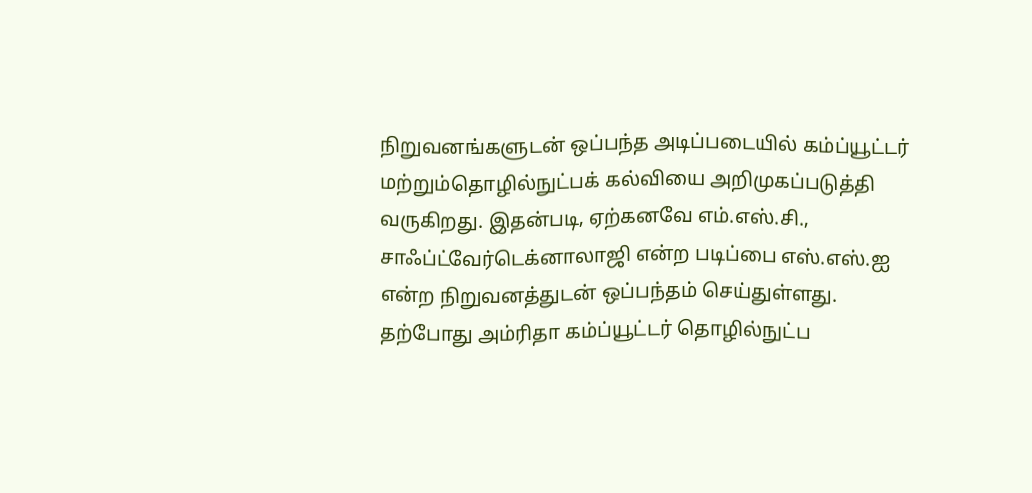நிறுவனங்களுடன் ஒப்பந்த அடிப்படையில் கம்ப்யூட்டர் மற்றும்தொழில்நுட்பக் கல்வியை அறிமுகப்படுத்தி வருகிறது. இதன்படி, ஏற்கனவே எம்.எஸ்.சி., சாஃப்ட்வேர்டெக்னாலாஜி என்ற படிப்பை எஸ்.எஸ்.ஐ என்ற நிறுவனத்துடன் ஒப்பந்தம் செய்துள்ளது.
தற்போது அம்ரிதா கம்ப்யூட்டர் தொழில்நுட்ப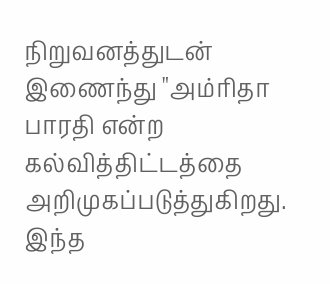நிறுவனத்துடன் இணைந்து "அம்ரிதா பாரதி என்ற கல்வித்திட்டத்தை அறிமுகப்படுத்துகிறது. இந்த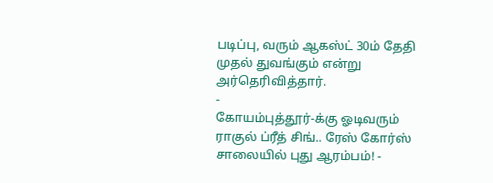படிப்பு, வரும் ஆகஸ்ட் 30ம் தேதி முதல் துவங்கும் என்று அர்தெரிவித்தார்.
-
கோயம்புத்தூர்-க்கு ஓடிவரும் ராகுல் ப்ரீத் சிங்.. ரேஸ் கோர்ஸ் சாலையில் புது ஆரம்பம்! -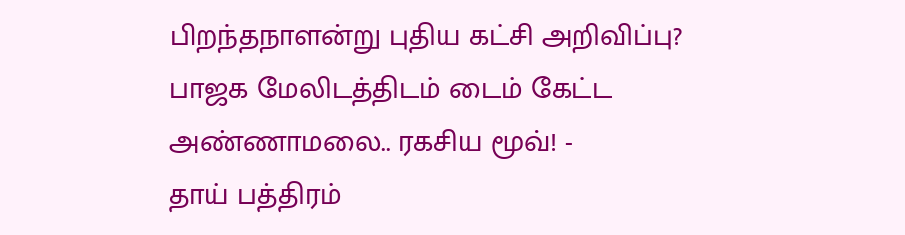பிறந்தநாளன்று புதிய கட்சி அறிவிப்பு? பாஜக மேலிடத்திடம் டைம் கேட்ட அண்ணாமலை.. ரகசிய மூவ்! -
தாய் பத்திரம்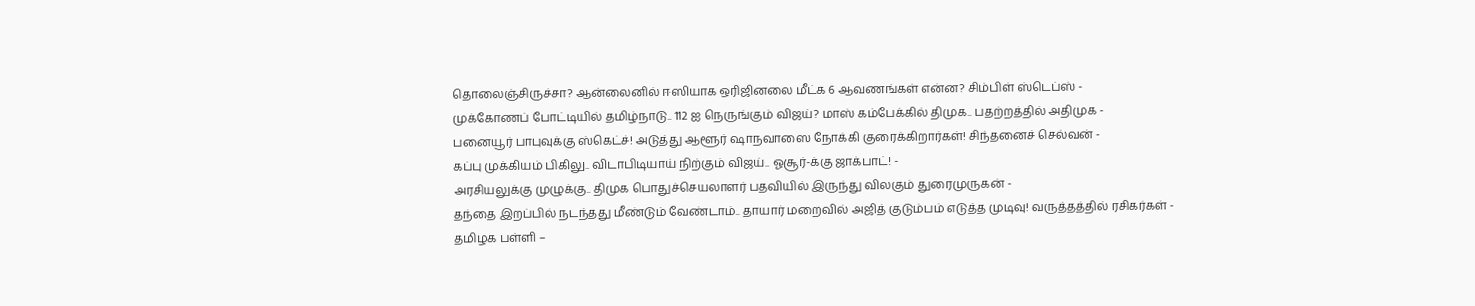தொலைஞ்சிருச்சா? ஆன்லைனில் ஈஸியாக ஒரிஜினலை மீட்க 6 ஆவணங்கள் என்ன? சிம்பிள் ஸ்டெப்ஸ் -
முக்கோணப் போட்டியில் தமிழ்நாடு.. 112 ஐ நெருங்கும் விஜய்? மாஸ் கம்பேக்கில் திமுக.. பதற்றத்தில் அதிமுக -
பனையூர் பாபுவுக்கு ஸ்கெட்ச்! அடுத்து ஆளூர் ஷாநவாஸை நோக்கி குரைக்கிறார்கள்! சிந்தனைச் செல்வன் -
கப்பு முக்கியம் பிகிலு.. விடாபிடியாய் நிற்கும் விஜய்.. ஓசூர்-க்கு ஜாக்பாட்! -
அரசியலுக்கு முழுக்கு.. திமுக பொதுச்செயலாளர் பதவியில் இருந்து விலகும் துரைமுருகன் -
தந்தை இறப்பில் நடந்தது மீண்டும் வேண்டாம்.. தாயார் மறைவில் அஜித் குடும்பம் எடுத்த முடிவு! வருத்தத்தில் ரசிகர்கள் -
தமிழக பள்ளி –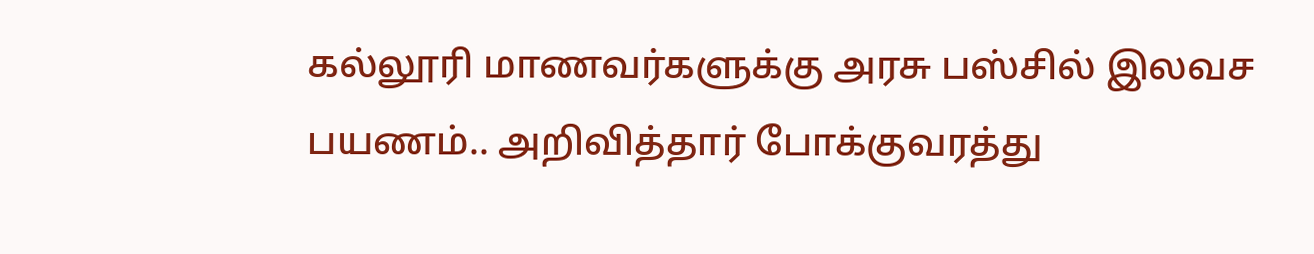கல்லூரி மாணவர்களுக்கு அரசு பஸ்சில் இலவச பயணம்.. அறிவித்தார் போக்குவரத்து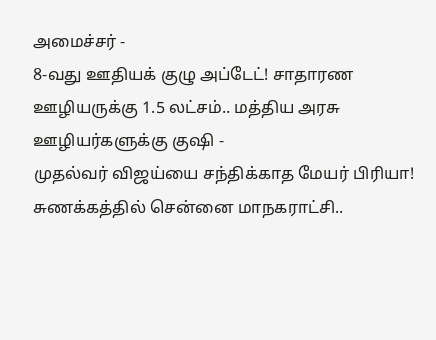அமைச்சர் -
8-வது ஊதியக் குழு அப்டேட்! சாதாரண ஊழியருக்கு 1.5 லட்சம்.. மத்திய அரசு ஊழியர்களுக்கு குஷி -
முதல்வர் விஜய்யை சந்திக்காத மேயர் பிரியா! சுணக்கத்தில் சென்னை மாநகராட்சி..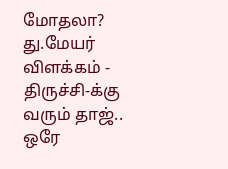மோதலா? து.மேயர் விளக்கம் -
திருச்சி-க்கு வரும் தாஜ்.. ஒரே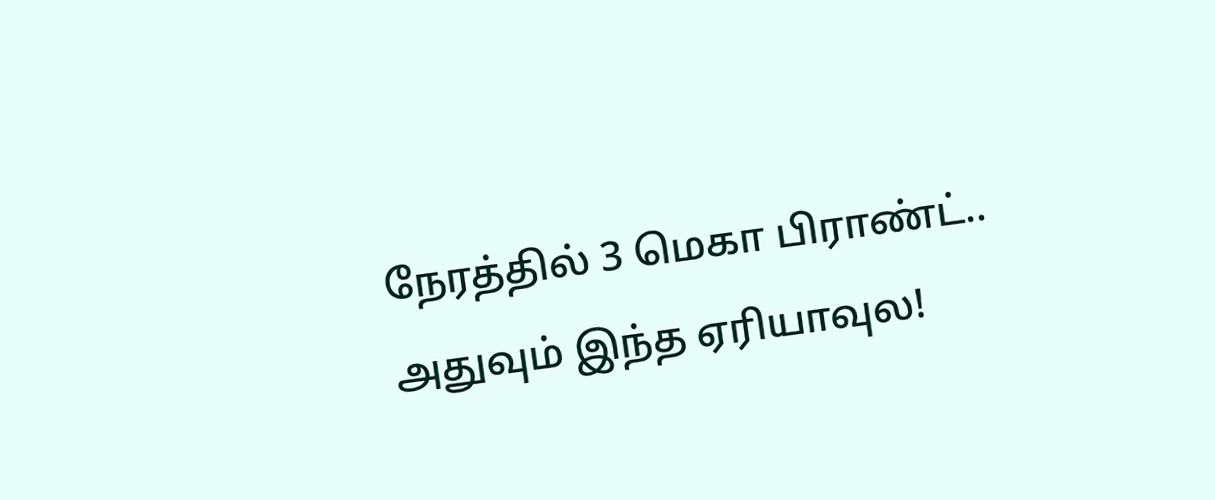நேரத்தில் 3 மெகா பிராண்ட்.. அதுவும் இந்த ஏரியாவுல!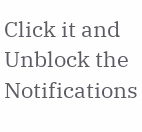Click it and Unblock the Notifications